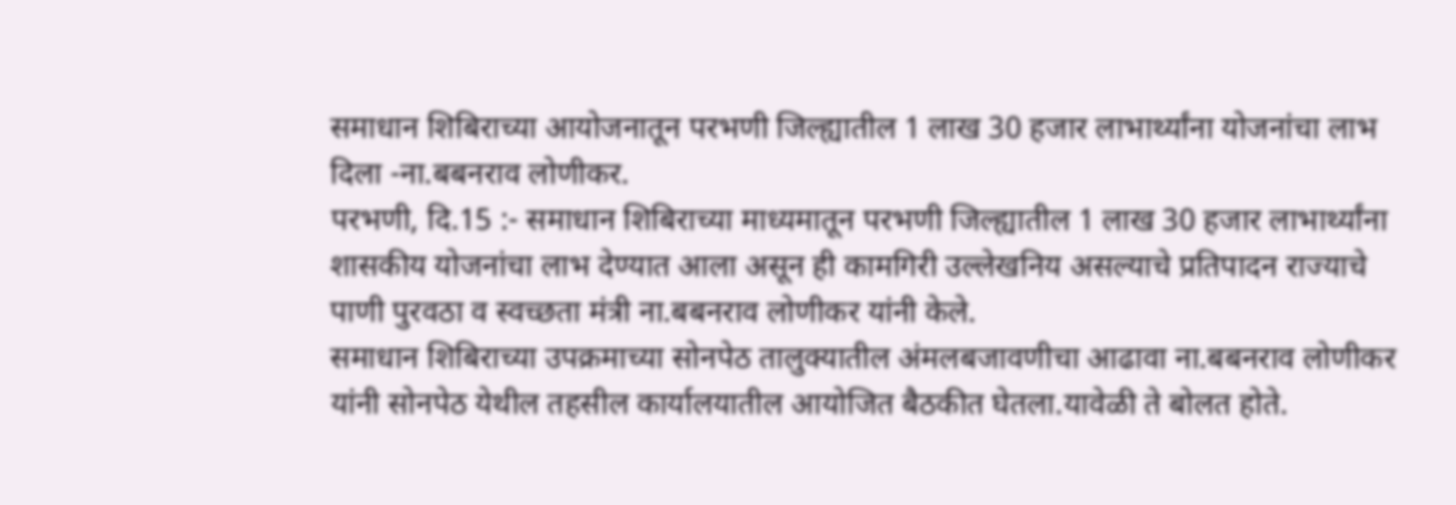समाधान शिबिराच्या आयोजनातून परभणी जिल्ह्यातील 1 लाख 30 हजार लाभार्थ्यांना योजनांचा लाभ दिला -ना.बबनराव लोणीकर.
परभणी, दि.15 :- समाधान शिबिराच्या माध्यमातून परभणी जिल्ह्यातील 1 लाख 30 हजार लाभार्थ्यांना शासकीय योजनांचा लाभ देण्यात आला असून ही कामगिरी उल्लेखनिय असल्याचे प्रतिपादन राज्याचे पाणी पुरवठा व स्वच्छता मंत्री ना.बबनराव लोणीकर यांनी केले.
समाधान शिबिराच्या उपक्रमाच्या सोनपेठ तालुक्यातील अंमलबजावणीचा आढावा ना.बबनराव लोणीकर यांनी सोनपेठ येथील तहसील कार्यालयातील आयोजित बैठकीत घेतला.यावेळी ते बोलत होते.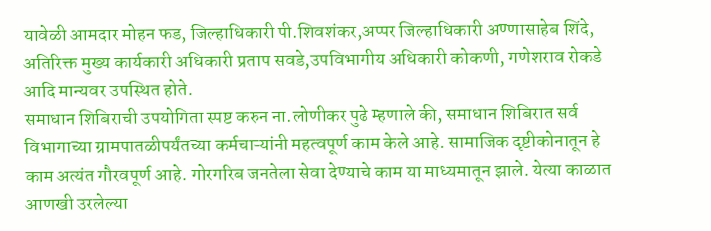यावेळी आमदार मोहन फड, जिल्हाधिकारी पी.शिवशंकर,अप्पर जिल्हाधिकारी अण्णासाहेब शिंदे, अतिरिक्त मुख्य कार्यकारी अधिकारी प्रताप सवडे,उपविभागीय अधिकारी कोकणी, गणेशराव रोकडे आदि मान्यवर उपस्थित होते.
समाधान शिबिराची उपयोगिता स्पष्ट करुन ना.लोणीकर पुढे म्हणाले की, समाधान शिबिरात सर्व विभागाच्या ग्रामपातळीपर्यंतच्या कर्मचाऱ्यांनी महत्वपूर्ण काम केले आहे. सामाजिक दृष्टीकोनातून हे काम अत्यंत गौरवपूर्ण आहे. गोरगरिब जनतेला सेवा देण्याचे काम या माध्यमातून झाले. येत्या काळात आणखी उरलेल्या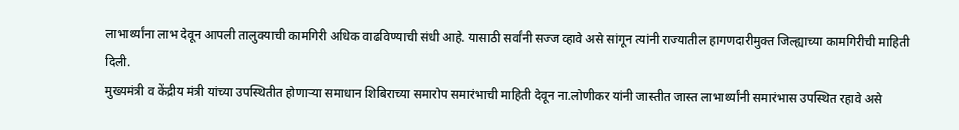लाभार्थ्यांना लाभ देवून आपली तालुक्याची कामगिरी अधिक वाढविण्याची संधी आहे. यासाठी सर्वांनी सज्ज व्हावे असे सांगून त्यांनी राज्यातील हागणदारीमुक्त जिल्ह्याच्या कामगिरीची माहिती दिली.
मुख्यमंत्री व केंद्रीय मंत्री यांच्या उपस्थितीत होणाऱ्या समाधान शिबिराच्या समारोप समारंभाची माहिती देवून ना.लोणीकर यांनी जास्तीत जास्त लाभार्थ्यांनी समारंभास उपस्थित रहावे असे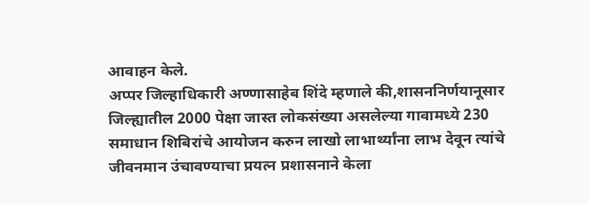आवाहन केले.
अप्पर जिल्हाधिकारी अण्णासाहेब शिंदे म्हणाले की,शासननिर्णयानूसार जिल्ह्यातील 2000 पेक्षा जास्त लोकसंख्या असलेल्या गावामध्ये 230 समाधान शिबिरांचे आयोजन करुन लाखो लाभार्थ्यांना लाभ देवून त्यांचे जीवनमान उंचावण्याचा प्रयत्न प्रशासनाने केला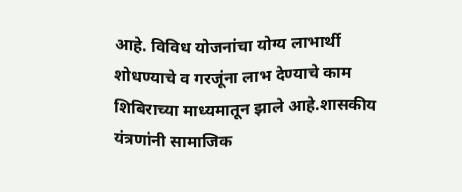आहे. विविध योजनांचा योग्य लाभार्थी शोधण्याचे व गरजूंना लाभ देण्याचे काम शिबिराच्या माध्यमातून झाले आहे.शासकीय यंत्रणांनी सामाजिक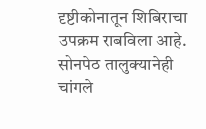दृष्टीकोनातून शिबिराचा उपक्रम राबविला आहे. सोनपेठ तालुक्यानेही चांगले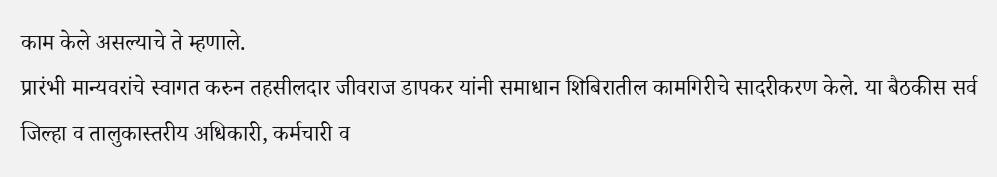काम केले असल्याचे ते म्हणाले.
प्रारंभी मान्यवरांचे स्वागत करुन तहसीलदार जीवराज डापकर यांनी समाधान शिबिरातील कामगिरीचे सादरीकरण केले. या बैठकीस सर्व जिल्हा व तालुकास्तरीय अधिकारी, कर्मचारी व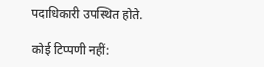पदाधिकारी उपस्थित होते.

कोई टिप्पणी नहीं: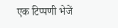एक टिप्पणी भेजें